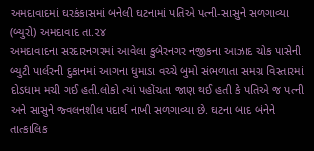અમદાવાદમાં ઘરકંકાસમાં બનેલી ઘટનામાં પતિએ પત્ની-સાસુને સળગાવ્યા
(બ્યુરો) અમદાવાદ તા.૨૪
અમદાવાદના સરદારનગરમાં આવેલા કુબેરનગર નજીકના આઝાદ ચોક પાસેની બ્યુટી પાર્લરની દુકાનમાં આગના ધુમાડા વચ્ચે બુમો સંભળાતા સમગ્ર વિસ્તારમાં દોડધામ મચી ગઈ હતી.લોકો ત્યાં પહોંચતા જાણ થઈ હતી કે પતિએ જ પત્ની અને સાસુને જ્વલનશીલ પદાર્થ નાખી સળગાવ્યા છે. ઘટના બાદ બંનેને તાત્કાલિક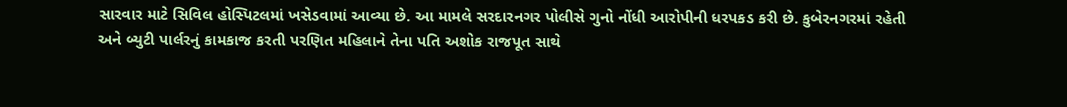સારવાર માટે સિવિલ હોસ્પિટલમાં ખસેડવામાં આવ્યા છે. આ મામલે સરદારનગર પોલીસે ગુનો નોંધી આરોપીની ધરપકડ કરી છે. કુબેરનગરમાં રહેતી અને બ્યુટી પાર્લરનું કામકાજ કરતી પરણિત મહિલાને તેના પતિ અશોક રાજપૂત સાથે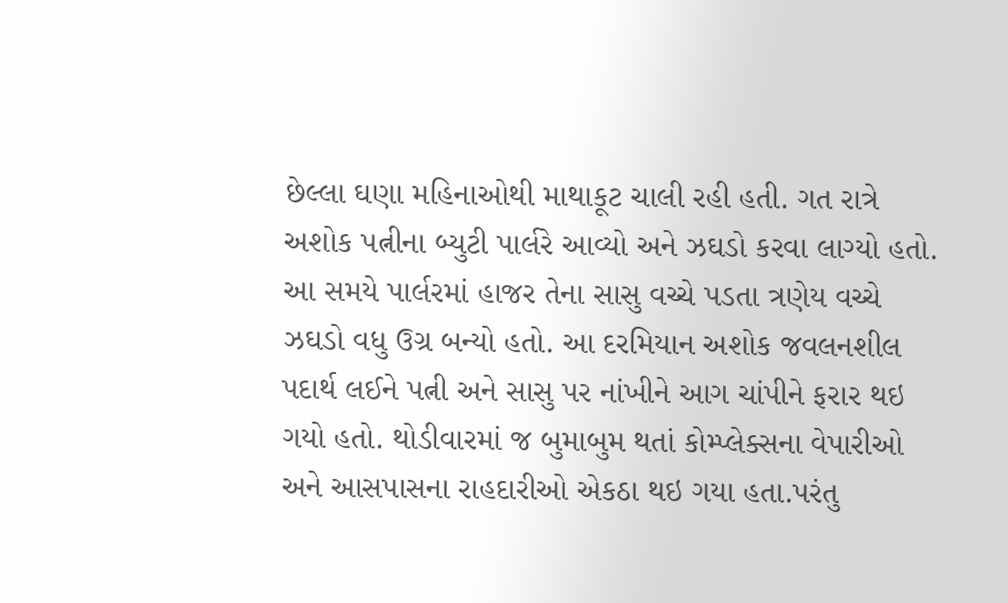છેલ્લા ઘણા મહિનાઓથી માથાકૂટ ચાલી રહી હતી. ગત રાત્રે અશોક પત્નીના બ્યુટી પાર્લરે આવ્યો અને ઝઘડો કરવા લાગ્યો હતો. આ સમયે પાર્લરમાં હાજર તેના સાસુ વચ્ચે પડતા ત્રણેય વચ્ચે ઝઘડો વધુ ઉગ્ર બન્યો હતો. આ દરમિયાન અશોક જવલનશીલ પદાર્થ લઈને પત્ની અને સાસુ પર નાંખીને આગ ચાંપીને ફરાર થઇ ગયો હતો. થોડીવારમાં જ બુમાબુમ થતાં કોમ્પ્લેક્સના વેપારીઓ અને આસપાસના રાહદારીઓ એકઠા થઇ ગયા હતા.પરંતુ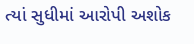ત્યાં સુધીમાં આરોપી અશોક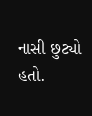નાસી છુટ્યો હતો.